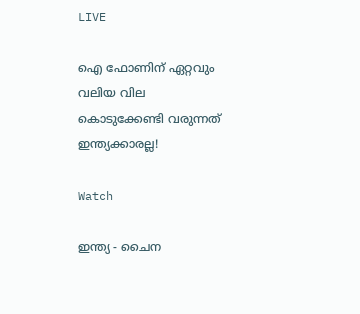LIVE

ഐ ഫോണിന് ഏറ്റവും വലിയ വില കൊടുക്കേണ്ടി വരുന്നത് ഇന്ത്യക്കാരല്ല!

Watch

ഇന്ത്യ - ചൈന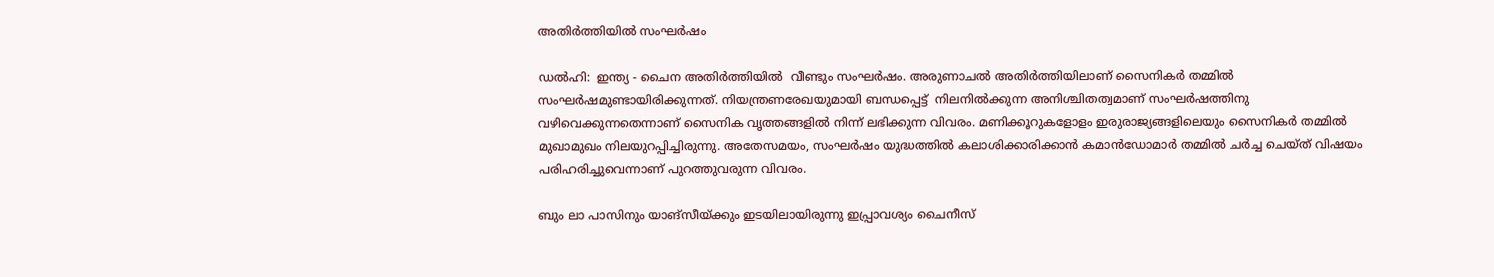അതിര്‍ത്തിയില്‍ സംഘര്‍ഷം

ഡല്‍ഹി:  ഇന്ത്യ - ചൈന അതിര്‍ത്തിയില്‍  വീണ്ടും സംഘര്‍ഷം. അരുണാചല്‍ അതിര്‍ത്തിയിലാണ് സൈനികര്‍ തമ്മില്‍ സംഘര്‍ഷമുണ്ടായിരിക്കുന്നത്. നിയന്ത്രണരേഖയുമായി ബന്ധപ്പെട്ട്  നിലനില്‍ക്കുന്ന അനിശ്ചിതത്വമാണ് സംഘര്‍ഷത്തിനു വഴിവെക്കുന്നതെന്നാണ് സൈനിക വൃത്തങ്ങളില്‍ നിന്ന് ലഭിക്കുന്ന വിവരം. മണിക്കൂറുകളോളം ഇരുരാജ്യങ്ങളിലെയും സൈനികര്‍ തമ്മില്‍ മുഖാമുഖം നിലയുറപ്പിച്ചിരുന്നു. അതേസമയം, സംഘര്‍ഷം യുദ്ധത്തില്‍ കലാശിക്കാരിക്കാന്‍ കമാന്‍ഡോമാര്‍ തമ്മില്‍ ചര്‍ച്ച ചെയ്ത് വിഷയം പരിഹരിച്ചുവെന്നാണ് പുറത്തുവരുന്ന വിവരം.

ബും ലാ പാസിനും യാങ്സീയ്ക്കും ഇടയിലായിരുന്നു ഇപ്പ്രാവശ്യം ചൈനീസ്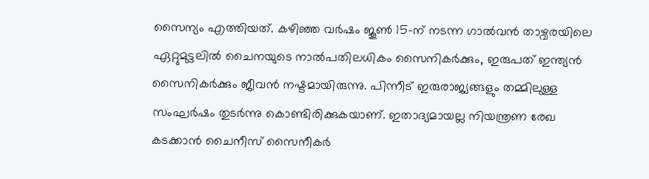സൈന്യം എത്തിയത്. കഴിഞ്ഞ വര്‍ഷം ജൂണ്‍ 15-ന് നടന്ന ഗാല്‍വന്‍ താഴ്വരയിലെ ഏറ്റുമുട്ടലില്‍ ചൈനയുടെ നാല്‍പതിലധികം സൈനികര്‍ക്കും, ഇരുപത് ഇന്ത്യന്‍ സൈനികര്‍ക്കും ജീവന്‍ നഷ്ടമായിരുന്നു. പിന്നീട് ഇരുരാജ്യങ്ങളും തമ്മിലുള്ള സംഘര്‍ഷം തുടര്‍ന്നു കൊണ്ടിരിക്കുകയാണ്. ഇതാദ്യമായല്ല നിയന്ത്രണ രേഖ കടക്കാന്‍ ചൈനീസ് സൈനീകര്‍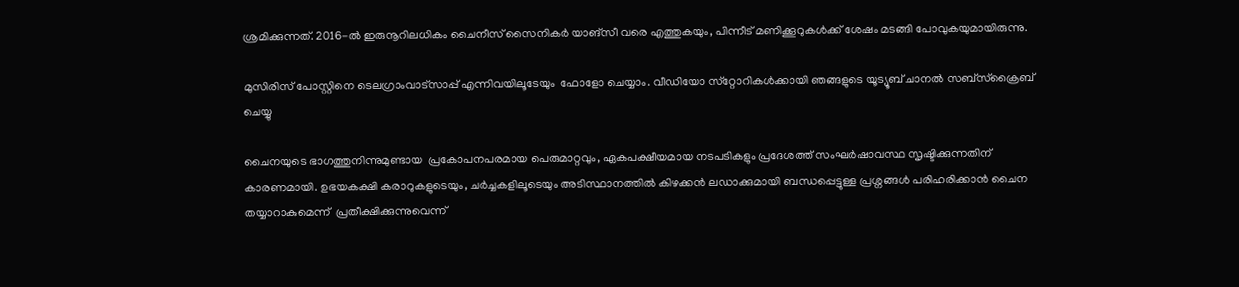ശ്രമിക്കുന്നത്. 2016-ല്‍ ഇരുനൂറിലധികം ചൈനീസ് സൈനികര്‍ യാങ്സീ വരെ എത്തുകയും, പിന്നീട് മണിക്കൂറുകള്‍ക്ക് ശേഷം മടങ്ങി പോവുകയുമായിരുന്നു.

മുസിരിസ് പോസ്റ്റിനെ ടെലഗ്രാംവാട്‌സാപ്പ് എന്നിവയിലൂടേയും  ഫോളോ ചെയ്യാം. വീഡിയോ സ്‌റ്റോറികള്‍ക്കായി ഞങ്ങളുടെ യൂട്യൂബ് ചാനല്‍ സബ്‌സ്‌ക്രൈബ് ചെയ്യു

ചൈനയുടെ ഭാഗത്തുനിന്നുമുണ്ടായ  പ്രകോപനപരമായ പെരുമാറ്റവും, ഏകപക്ഷീയമായ നടപടികളും പ്രദേശത്ത് സംഘര്‍ഷാവസ്ഥ സൃഷ്ടിക്കുന്നതിന് കാരണമായി. ഉഭയകക്ഷി കരാറുകളുടെയും, ചര്‍ച്ചകളിലൂടെയും അടിസ്ഥാനത്തില്‍ കിഴക്കൻ ലഡാക്കുമായി ബന്ധപ്പെട്ടുള്ള പ്രശ്നങ്ങള്‍ പരിഹരിക്കാൻ ചൈന തയ്യാറാകുമെന്ന്  പ്രതീക്ഷിക്കുന്നുവെന്ന്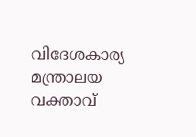വിദേശകാര്യ മന്ത്രാലയ വക്താവ്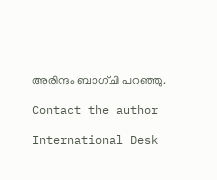അരിന്ദം ബാഗ്ചി പറഞ്ഞു.

Contact the author

International Desk